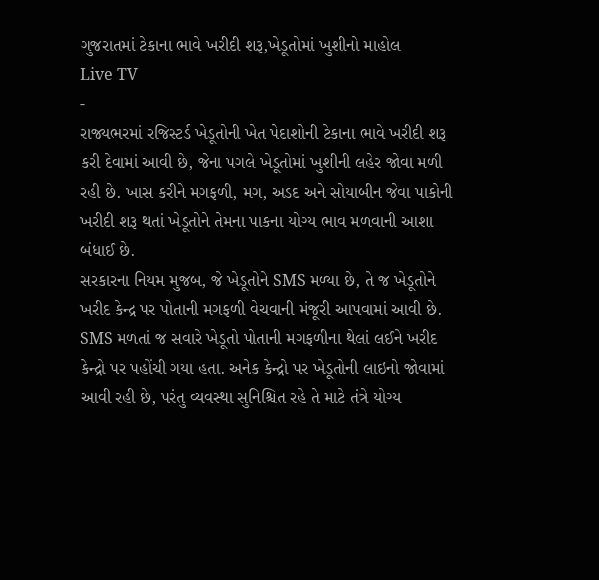ગુજરાતમાં ટેકાના ભાવે ખરીદી શરૂ,ખેડૂતોમાં ખુશીનો માહોલ
Live TV
-
રાજ્યભરમાં રજિસ્ટર્ડ ખેડૂતોની ખેત પેદાશોની ટેકાના ભાવે ખરીદી શરૂ કરી દેવામાં આવી છે, જેના પગલે ખેડૂતોમાં ખુશીની લહેર જોવા મળી રહી છે. ખાસ કરીને મગફળી, મગ, અડદ અને સોયાબીન જેવા પાકોની ખરીદી શરૂ થતાં ખેડૂતોને તેમના પાકના યોગ્ય ભાવ મળવાની આશા બંધાઈ છે.
સરકારના નિયમ મુજબ, જે ખેડૂતોને SMS મળ્યા છે, તે જ ખેડૂતોને ખરીદ કેન્દ્ર પર પોતાની મગફળી વેચવાની મંજૂરી આપવામાં આવી છે. SMS મળતાં જ સવારે ખેડૂતો પોતાની મગફળીના થેલાં લઈને ખરીદ કેન્દ્રો પર પહોંચી ગયા હતા. અનેક કેન્દ્રો પર ખેડૂતોની લાઇનો જોવામાં આવી રહી છે, પરંતુ વ્યવસ્થા સુનિશ્ચિત રહે તે માટે તંત્રે યોગ્ય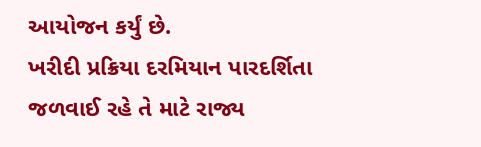આયોજન કર્યું છે.
ખરીદી પ્રક્રિયા દરમિયાન પારદર્શિતા જળવાઈ રહે તે માટે રાજ્ય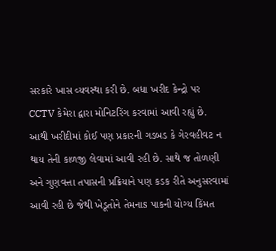સરકારે ખાસ વ્યવસ્થા કરી છે. બધા ખરીદ કેન્દ્રો પર CCTV કેમેરા દ્વારા મોનિટરિંગ કરવામાં આવી રહ્યું છે. આથી ખરીદીમાં કોઈ પણ પ્રકારની ગડબડ કે ગેરવહીવટ ન થાય તેની કાળજી લેવામાં આવી રહી છે. સાથે જ તોળણી અને ગુણવત્તા તપાસની પ્રક્રિયાને પણ કડક રીતે અનુસરવામાં આવી રહી છે જેથી ખેડૂતોને તેમનાs પાકની યોગ્ય કિંમત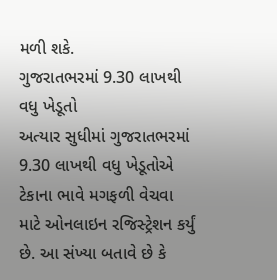મળી શકે.
ગુજરાતભરમાં 9.30 લાખથી વધુ ખેડૂતો
અત્યાર સુધીમાં ગુજરાતભરમાં 9.30 લાખથી વધુ ખેડૂતોએ ટેકાના ભાવે મગફળી વેચવા માટે ઓનલાઇન રજિસ્ટ્રેશન કર્યું છે. આ સંખ્યા બતાવે છે કે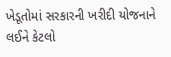ખેડૂતોમાં સરકારની ખરીદી યોજનાને લઈને કેટલો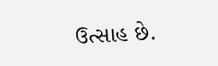ઉત્સાહ છે.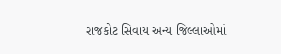રાજકોટ સિવાય અન્ય જિલ્લાઓમાં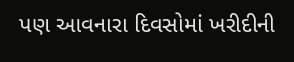પણ આવનારા દિવસોમાં ખરીદીની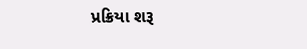પ્રક્રિયા શરૂ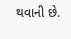થવાની છે.